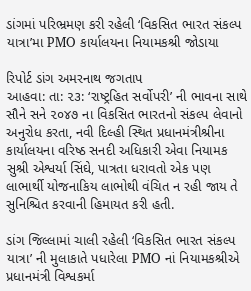ડાંગમાં પરિભ્રમણ કરી રહેલી ‘વિકસિત ભારત સંકલ્પ યાત્રા’મા PMO કાર્યાલયના નિયામકશ્રી જોડાયા

રિપોર્ટ ડાંગ અમરનાથ જગતાપ
આહવા: તા: ૨૩: ‘રાષ્ટ્રહિત સર્વોપરી’ ની ભાવના સાથે સૌને સને ૨૦૪૭ ના વિકસિત ભારતનો સંકલ્પ લેવાનો અનુરોધ કરતા, નવી દિલ્હી સ્થિત પ્રધાનમંત્રીશ્રીના કાર્યાલયના વરિષ્ઠ સનદી અધિકારી એવા નિયામક સુશ્રી એશ્વર્યા સિંઘે, પાત્રતા ધરાવતો એક પણ લાભાર્થી યોજનાકિય લાભોથી વંચિત ન રહી જાય તે સુનિશ્ચિત કરવાની હિમાયત કરી હતી.

ડાંગ જિલ્લામાં ચાલી રહેલી ‘વિકસિત ભારત સંકલ્પ યાત્રા’ ની મુલાકાતે પધારેલા PMO નાં નિયામકશ્રીએ પ્રધાનમંત્રી વિશ્વકર્મા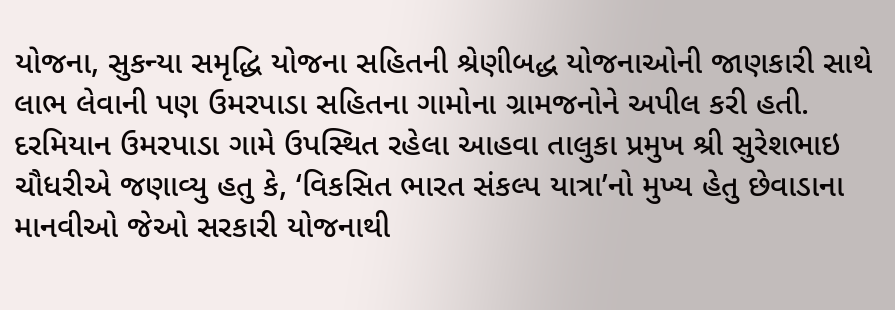યોજના, સુકન્યા સમૃદ્ધિ યોજના સહિતની શ્રેણીબદ્ધ યોજનાઓની જાણકારી સાથે લાભ લેવાની પણ ઉમરપાડા સહિતના ગામોના ગ્રામજનોને અપીલ કરી હતી.
દરમિયાન ઉમરપાડા ગામે ઉપસ્થિત રહેલા આહવા તાલુકા પ્રમુખ શ્રી સુરેશભાઇ ચૌધરીએ જણાવ્યુ હતુ કે, ‘વિકસિત ભારત સંકલ્પ યાત્રા’નો મુખ્ય હેતુ છેવાડાના માનવીઓ જેઓ સરકારી યોજનાથી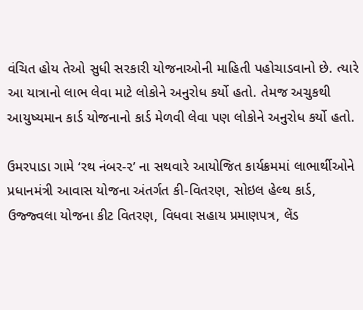વંચિત હોય તેઓ સુધી સરકારી યોજનાઓની માહિતી પહોચાડવાનો છે. ત્યારે આ યાત્રાનો લાભ લેવા માટે લોકોને અનુરોધ કર્યો હતો. તેમજ અચુકથી આયુષ્યમાન કાર્ડ યોજનાનો કાર્ડ મેળવી લેવા પણ લોકોને અનુરોધ કર્યો હતો.

ઉમરપાડા ગામે ‘રથ નંબર-૨’ ના સથવારે આયોજિત કાર્યક્રમમાં લાભાર્થીઓને પ્રધાનમંત્રી આવાસ યોજના અંતર્ગત કી-વિતરણ, સોઇલ હેલ્થ કાર્ડ, ઉજ્જ્વલા યોજના કીટ વિતરણ, વિધવા સહાય પ્રમાણપત્ર, લેંડ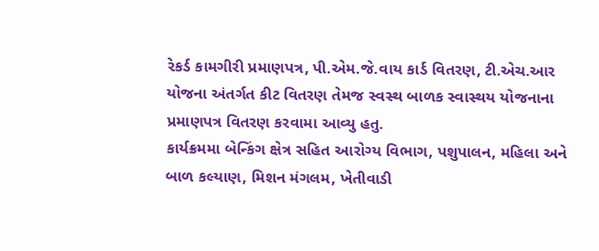રેકર્ડ કામગીરી પ્રમાણપત્ર, પી.એમ.જે.વાય કાર્ડ વિતરણ, ટી.એચ.આર યોજના અંતર્ગત કીટ વિતરણ તેમજ સ્વસ્થ બાળક સ્વાસ્થય યોજનાના પ્રમાણપત્ર વિતરણ કરવામા આવ્યુ હતુ.
કાર્યક્રમમા બેન્કિંગ ક્ષેત્ર સહિત આરોગ્ય વિભાગ, પશુપાલન, મહિલા અને બાળ કલ્યાણ, મિશન મંગલમ, ખેતીવાડી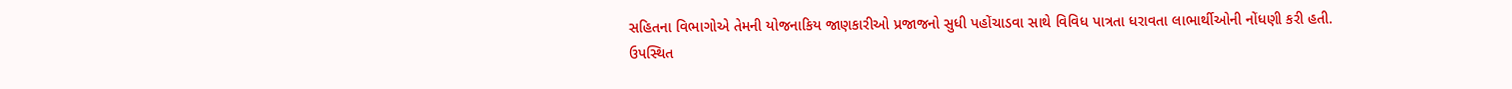સહિતના વિભાગોએ તેમની યોજનાકિય જાણકારીઓ પ્રજાજનો સુધી પહોંચાડવા સાથે વિવિધ પાત્રતા ધરાવતા લાભાર્થીઓની નોંધણી કરી હતી.
ઉપસ્થિત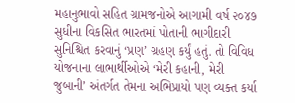મહાનુભાવો સહિત ગ્રામજનોએ આગામી વર્ષ ૨૦૪૭ સુધીના વિકસિત ભારતમાં પોતાની ભાગીદારી સુનિશ્ચિત કરવાનું ‘પ્રણ’ ગ્રહણ કર્યું હતું. તો વિવિધ યોજનાના લાભાર્થીઓએ ‘મેરી કહાની, મેરી જુબાની’ અંતર્ગત તેમના અભિપ્રાયો પણ વ્યક્ત કર્યા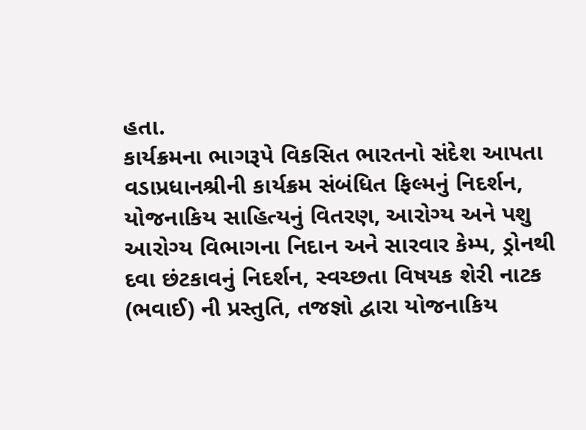હતા.
કાર્યક્રમના ભાગરૂપે વિકસિત ભારતનો સંદેશ આપતા વડાપ્રધાનશ્રીની કાર્યક્રમ સંબંધિત ફિલ્મનું નિદર્શન, યોજનાકિય સાહિત્યનું વિતરણ, આરોગ્ય અને પશુ આરોગ્ય વિભાગના નિદાન અને સારવાર કેમ્પ, ડ્રોનથી દવા છંટકાવનું નિદર્શન, સ્વચ્છતા વિષયક શેરી નાટક (ભવાઈ) ની પ્રસ્તુતિ, તજજ્ઞો દ્વારા યોજનાકિય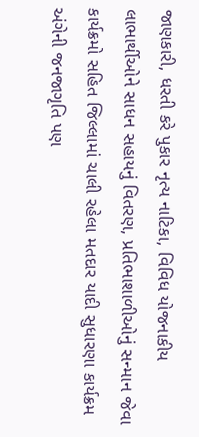જાણકારી, ધરતી કરે પુકાર નૃત્ય નાટિકા, વિવિધ યોજનાકીય લાભાર્થીઓને સાધન સહાયનું વિતરણ, પ્રતિભાશાળીઓનું સન્માન જેવા કાર્યક્રમો સહિત જિલ્લામાં ચાલી રહેલા મતદાર યાદી સુધારણા કાર્યક્રમ અંગેની જનજાગૃતિ પણ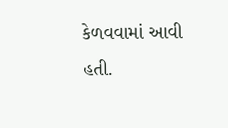કેળવવામાં આવી હતી.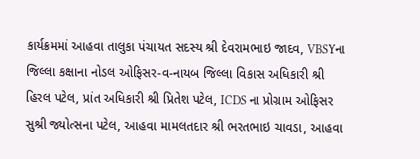કાર્યક્રમમાં આહવા તાલુકા પંચાયત સદસ્ય શ્રી દેવરામભાઇ જાદવ, VBSYના જિલ્લા કક્ષાના નોડલ ઓફિસર-વ-નાયબ જિલ્લા વિકાસ અધિકારી શ્રી હિરલ પટેલ, પ્રાંત અધિકારી શ્રી પ્રિતેશ પટેલ, ICDS ના પ્રોગ્રામ ઓફિસર સુશ્રી જ્યોત્સના પટેલ, આહવા મામલતદાર શ્રી ભરતભાઇ ચાવડા, આહવા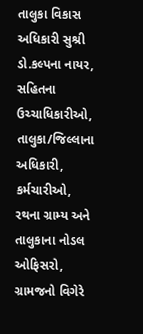તાલુકા વિકાસ અધિકારી સુશ્રી ડો.કલ્પના નાયર, સહિતના ઉચ્ચાધિકારીઓ, તાલુકા/જિલ્લાના અધિકારી, કર્મચારીઓ, રથના ગ્રામ્ય અને તાલુકાના નોડલ ઓફિસરો, ગ્રામજનો વિગેરે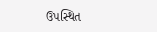ઉપસ્થિત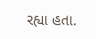રહ્યા હતા.